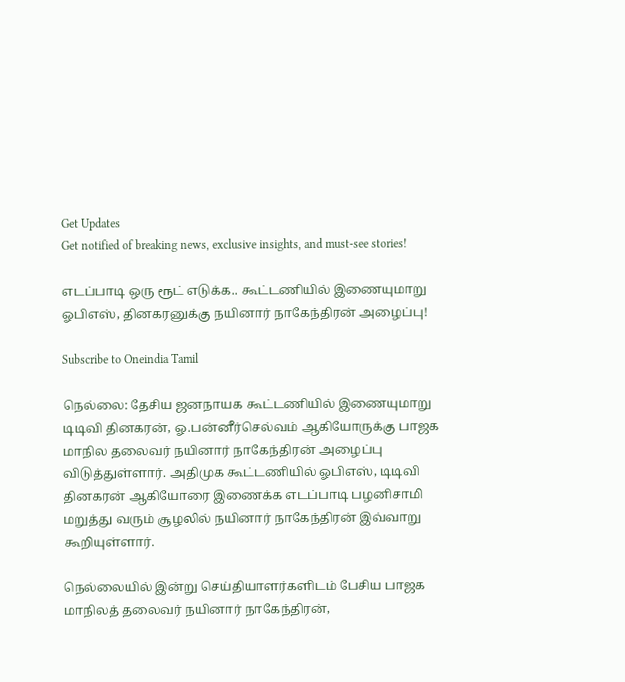Get Updates
Get notified of breaking news, exclusive insights, and must-see stories!

எடப்பாடி ஒரு ரூட் எடுக்க.. கூட்டணியில் இணையுமாறு ஓபிஎஸ், தினகரனுக்கு நயினார் நாகேந்திரன் அழைப்பு!

Subscribe to Oneindia Tamil

நெல்லை: தேசிய ஜனநாயக கூட்டணியில் இணையுமாறு டிடிவி தினகரன், ஓ.பன்னீர்செல்வம் ஆகியோருக்கு பாஜக மாநில தலைவர் நயினார் நாகேந்திரன் அழைப்பு விடுத்துள்ளார். அதிமுக கூட்டணியில் ஓபிஎஸ், டிடிவி தினகரன் ஆகியோரை இணைக்க எடப்பாடி பழனிசாமி மறுத்து வரும் சூழலில் நயினார் நாகேந்திரன் இவ்வாறு கூறியுள்ளார்.

நெல்லையில் இன்று செய்தியாளர்களிடம் பேசிய பாஜக மாநிலத் தலைவர் நயினார் நாகேந்திரன்,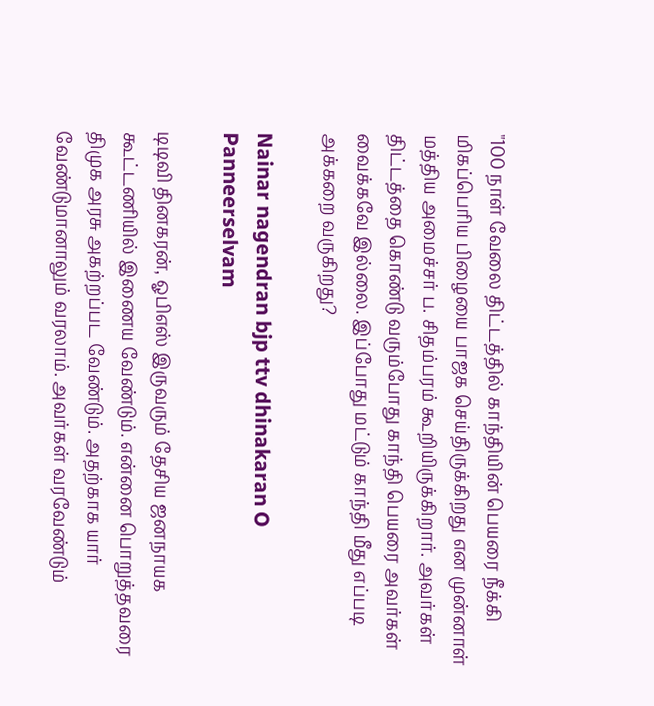"100 நாள் வேலை திட்டத்தில் காந்தியின் பெயரை நீக்கி மிகப்பெரிய பிழையை பாஜக செய்திருக்கிறது என முன்னாள் மத்திய அமைச்சர் ப. சிதம்பரம் கூறியிருக்கிறார். அவர்கள் திட்டத்தை கொண்டு வரும்போது காந்தி பெயரை அவர்கள் வைக்கவே இல்லை. இப்போது மட்டும் காந்தி மீது எப்படி அக்கறை வருகிறது?

Nainar nagendran bjp ttv dhinakaran O Panneerselvam

டிடிவி தினகரன், ஓபிஎஸ் இருவரும் தேசிய ஜனநாயக கூட்டணியில் இணைய வேண்டும். என்னை பொறுத்தவரை திமுக அரசு அகற்றப்பட வேண்டும். அதற்காக யார் வேண்டுமானாலும் வரலாம். அவர்கள் வரவேண்டும்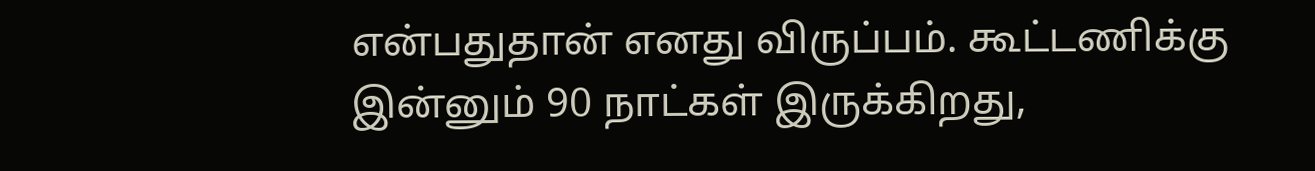என்பதுதான் எனது விருப்பம். கூட்டணிக்கு இன்னும் 90 நாட்கள் இருக்கிறது,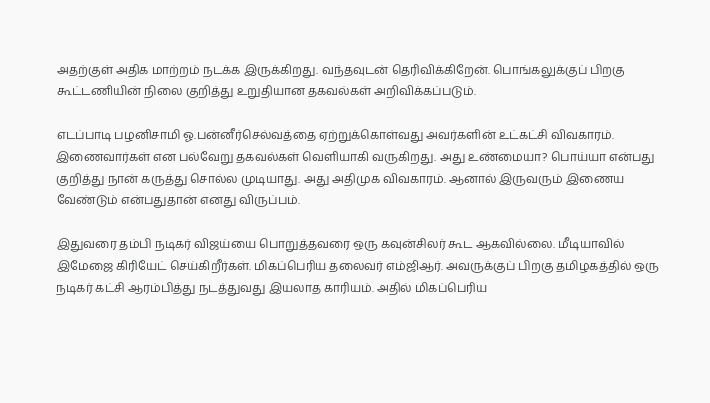அதற்குள் அதிக மாற்றம் நடக்க இருக்கிறது. வந்தவுடன் தெரிவிக்கிறேன். பொங்கலுக்குப் பிறகு கூட்டணியின் நிலை குறித்து உறுதியான தகவல்கள் அறிவிக்கப்படும்.

எடப்பாடி பழனிசாமி ஓ.பன்னீர்செல்வத்தை ஏற்றுக்கொள்வது அவர்களின் உட்கட்சி விவகாரம். இணைவார்கள் என பல்வேறு தகவல்கள் வெளியாகி வருகிறது. அது உண்மையா? பொய்யா என்பது குறித்து நான் கருத்து சொல்ல முடியாது. அது அதிமுக விவகாரம். ஆனால் இருவரும் இணைய வேண்டும் என்பதுதான் எனது விருப்பம்.

இதுவரை தம்பி நடிகர் விஜய்யை பொறுத்தவரை ஒரு கவுன்சிலர் கூட ஆகவில்லை. மீடியாவில் இமேஜை கிரியேட் செய்கிறீர்கள். மிகப்பெரிய தலைவர் எம்ஜிஆர். அவருக்குப் பிறகு தமிழகத்தில் ஒரு நடிகர் கட்சி ஆரம்பித்து நடத்துவது இயலாத காரியம். அதில் மிகப்பெரிய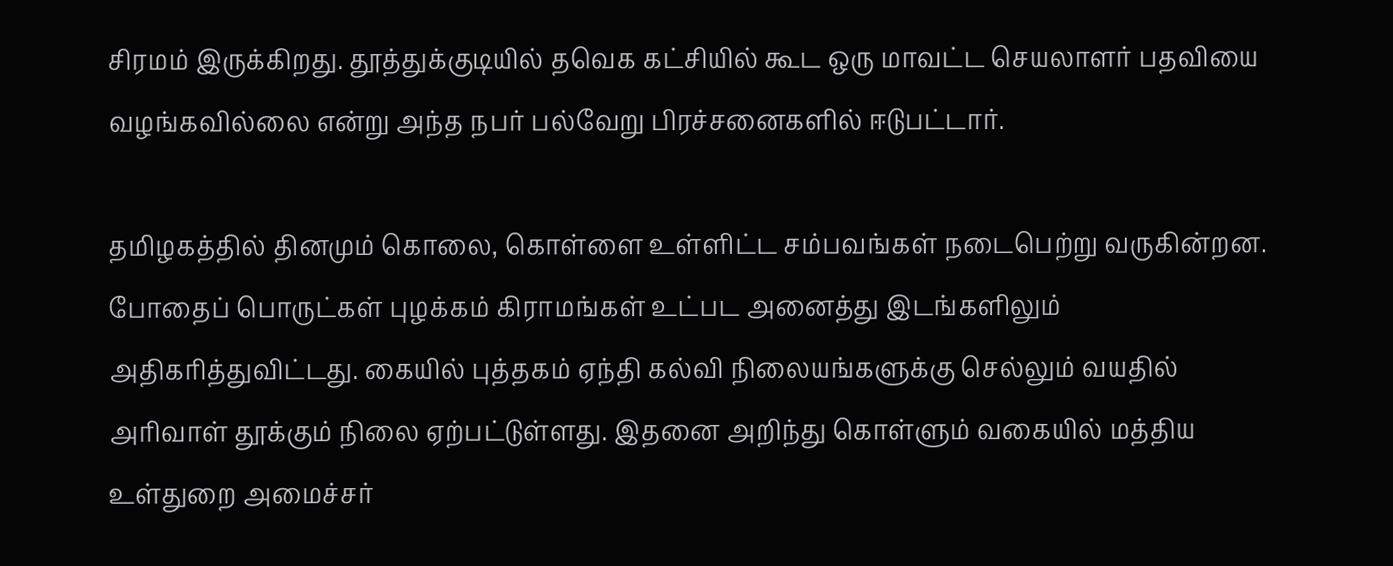சிரமம் இருக்கிறது. தூத்துக்குடியில் தவெக கட்சியில் கூட ஒரு மாவட்ட செயலாளர் பதவியை வழங்கவில்லை என்று அந்த நபர் பல்வேறு பிரச்சனைகளில் ஈடுபட்டார்.

தமிழகத்தில் தினமும் கொலை, கொள்ளை உள்ளிட்ட சம்பவங்கள் நடைபெற்று வருகின்றன. போதைப் பொருட்கள் புழக்கம் கிராமங்கள் உட்பட அனைத்து இடங்களிலும் அதிகரித்துவிட்டது. கையில் புத்தகம் ஏந்தி கல்வி நிலையங்களுக்கு செல்லும் வயதில் அரிவாள் தூக்கும் நிலை ஏற்பட்டுள்ளது. இதனை அறிந்து கொள்ளும் வகையில் மத்திய உள்துறை அமைச்சர்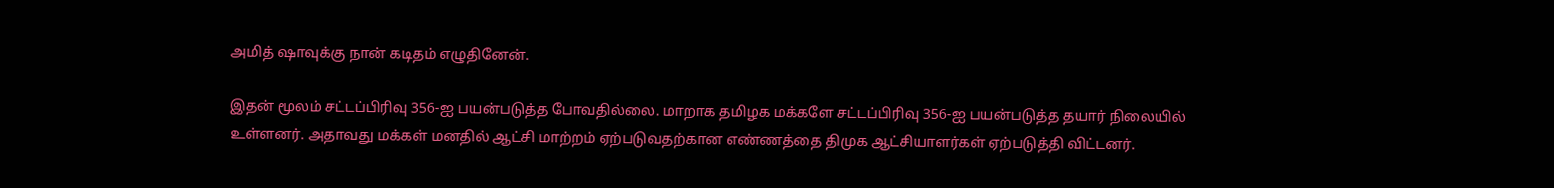அமித் ஷாவுக்கு நான் கடிதம் எழுதினேன்.

இதன் மூலம் சட்டப்பிரிவு 356-ஐ பயன்படுத்த போவதில்லை. மாறாக தமிழக மக்களே சட்டப்பிரிவு 356-ஐ பயன்படுத்த தயார் நிலையில் உள்ளனர். அதாவது மக்கள் மனதில் ஆட்சி மாற்றம் ஏற்படுவதற்கான எண்ணத்தை திமுக ஆட்சியாளர்கள் ஏற்படுத்தி விட்டனர்.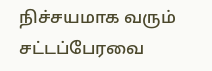நிச்சயமாக வரும் சட்டப்பேரவை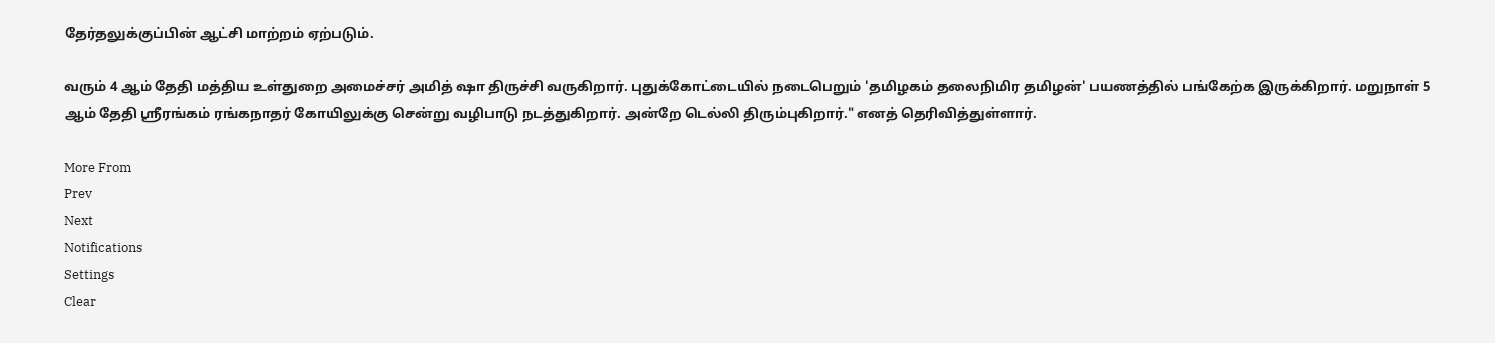தேர்தலுக்குப்பின் ஆட்சி மாற்றம் ஏற்படும்.

வரும் 4 ஆம் தேதி மத்திய உள்துறை அமைச்சர் அமித் ஷா திருச்சி வருகிறார். புதுக்கோட்டையில் நடைபெறும் 'தமிழகம் தலைநிமிர தமிழன்' பயணத்தில் பங்கேற்க இருக்கிறார். மறுநாள் 5 ஆம் தேதி ஸ்ரீரங்கம் ரங்கநாதர் கோயிலுக்கு சென்று வழிபாடு நடத்துகிறார். அன்றே டெல்லி திரும்புகிறார்." எனத் தெரிவித்துள்ளார்.

More From
Prev
Next
Notifications
Settings
Clear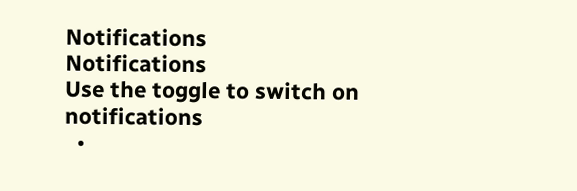Notifications
Notifications
Use the toggle to switch on notifications
  •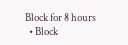Block for 8 hours
  • Block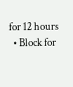for 12 hours
  • Block for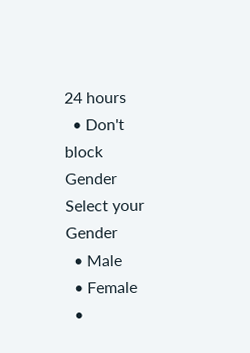24 hours
  • Don't block
Gender
Select your Gender
  • Male
  • Female
  •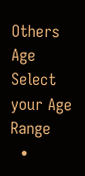Others
Age
Select your Age Range
  •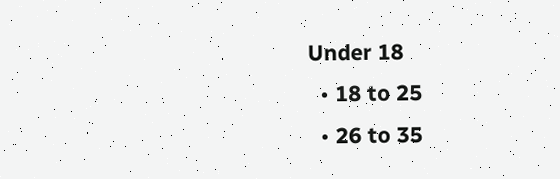Under 18
  • 18 to 25
  • 26 to 35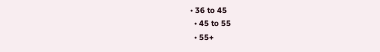• 36 to 45
  • 45 to 55
  • 55+